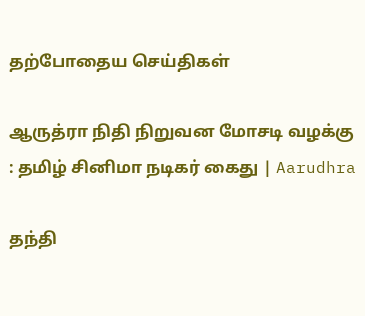தற்போதைய செய்திகள்

ஆருத்ரா நிதி நிறுவன மோசடி வழக்கு : தமிழ் சினிமா நடிகர் கைது | Aarudhra

தந்தி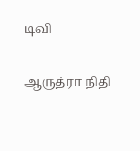டிவி

ஆருத்ரா நிதி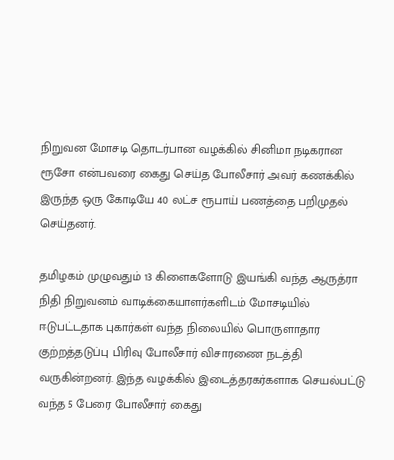நிறுவன மோசடி தொடர்பான வழக்கில் சினிமா நடிகரான ரூசோ என்பவரை கைது செய்த போலீசார் அவர் கணக்கில் இருந்த ஒரு கோடியே 40 லட்ச ரூபாய் பணத்தை பறிமுதல் செய்தனர்.

தமிழகம் முழுவதும் 13 கிளைகளோடு இயங்கி வந்த ஆருத்ரா நிதி நிறுவனம் வாடிக்கையாளர்களிடம் மோசடியில் ஈடுபட்டதாக புகார்கள் வந்த நிலையில் பொருளாதார குற்றத்தடுப்பு பிரிவு போலீசார் விசாரணை நடத்தி வருகின்றனர். இந்த வழக்கில் இடைத்தரகர்களாக செயல்பட்டு வந்த 5 பேரை போலீசார் கைது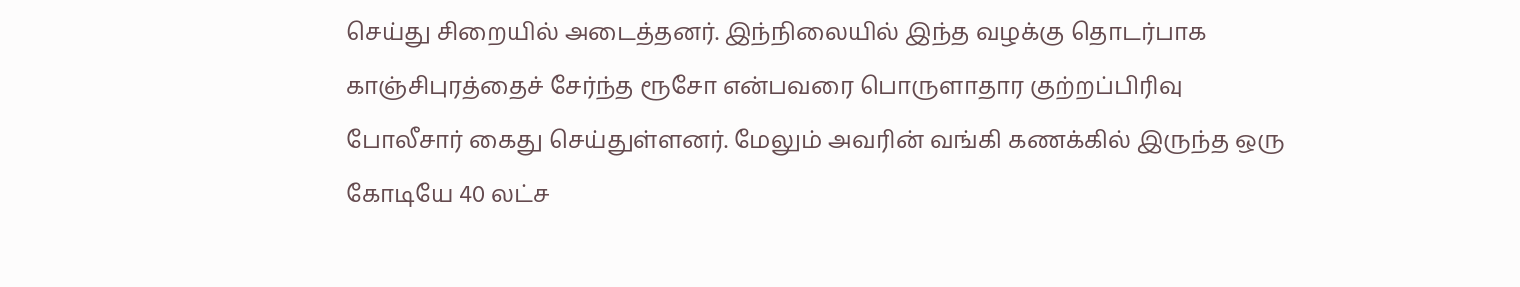செய்து சிறையில் அடைத்தனர். இந்நிலையில் இந்த வழக்கு தொடர்பாக காஞ்சிபுரத்தைச் சேர்ந்த ரூசோ என்பவரை பொருளாதார குற்றப்பிரிவு போலீசார் கைது செய்துள்ளனர். மேலும் அவரின் வங்கி கணக்கில் இருந்த ஒரு கோடியே 40 லட்ச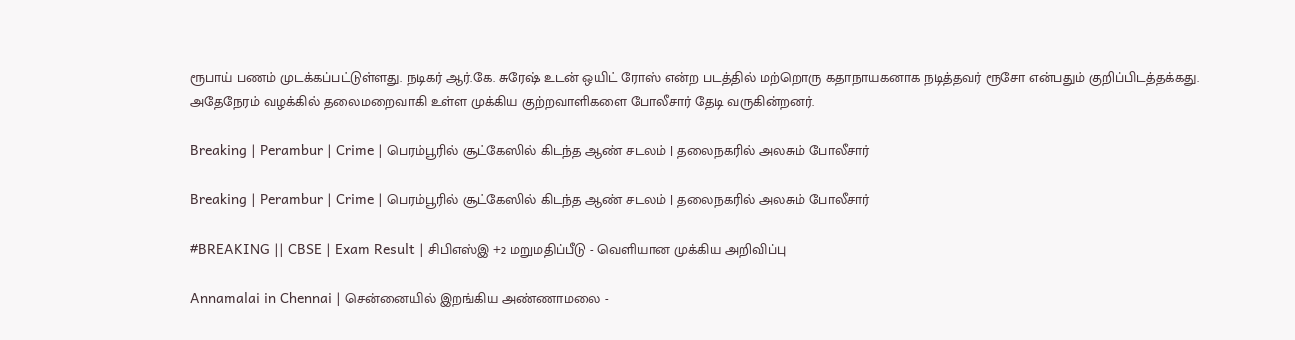ரூபாய் பணம் முடக்கப்பட்டுள்ளது. நடிகர் ஆர்.கே. சுரேஷ் உடன் ஒயிட் ரோஸ் என்ற படத்தில் மற்றொரு கதாநாயகனாக நடித்தவர் ரூசோ என்பதும் குறிப்பிடத்தக்கது. அதேநேரம் வழக்கில் தலைமறைவாகி உள்ள முக்கிய குற்றவாளிகளை போலீசார் தேடி வருகின்றனர்.

Breaking | Perambur | Crime | பெரம்பூரில் சூட்கேஸில் கிடந்த ஆண் சடலம் | தலைநகரில் அலசும் போலீசார்

Breaking | Perambur | Crime | பெரம்பூரில் சூட்கேஸில் கிடந்த ஆண் சடலம் | தலைநகரில் அலசும் போலீசார்

#BREAKING || CBSE | Exam Result | சிபிஎஸ்இ +2 மறுமதிப்பீடு - வெளியான முக்கிய அறிவிப்பு

Annamalai in Chennai | சென்னையில் இறங்கிய அண்ணாமலை -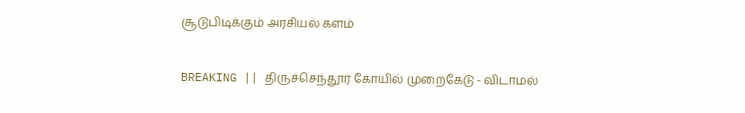சூடுபிடிக்கும் அரசியல் களம்

BREAKING || திருச்செந்தூர் கோயில் முறைகேடு - விடாமல்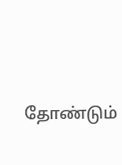தோண்டும்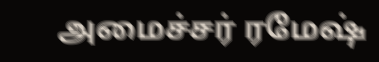அமைச்சர் ரமேஷ்